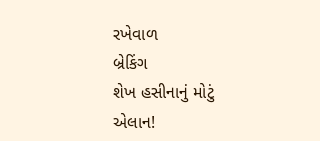રખેવાળ
બ્રેકિંગ
શેખ હસીનાનું મોટું એલાન!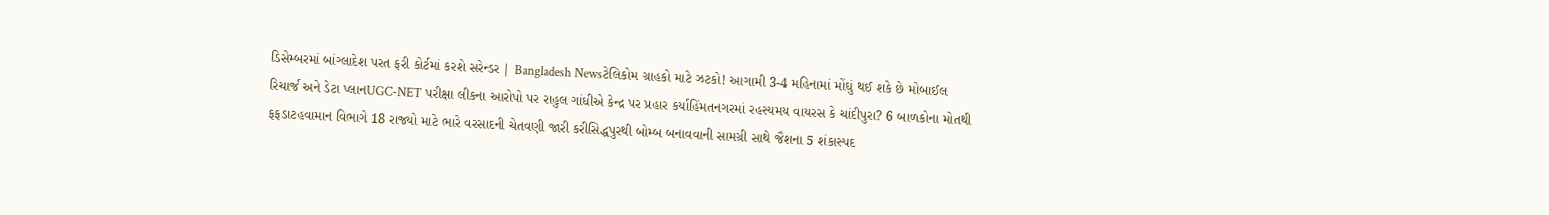ડિસેમ્બરમાં બાંગ્લાદેશ પરત ફરી કોર્ટમાં કરશે સરેન્ડર | Bangladesh Newsટેલિકોમ ગ્રાહકો માટે ઝટકો! આગામી 3-4 મહિનામાં મોંઘું થઈ શકે છે મોબાઈલ રિચાર્જ અને ડેટા પ્લાનUGC-NET પરીક્ષા લીકના આરોપો પર રાહુલ ગાંધીએ કેન્દ્ર પર પ્રહાર કર્યાહિંમતનગરમાં રહસ્યમય વાયરસ કે ચાંદીપુરા? 6 બાળકોના મોતથી ફફડાટહવામાન વિભાગે 18 રાજ્યો માટે ભારે વરસાદની ચેતવણી જારી કરીસિદ્ધપુરથી બોમ્બ બનાવવાની સામગ્રી સાથે જૈશના 5 શંકાસ્પદ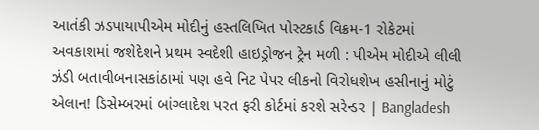આતંકી ઝડપાયાપીએમ મોદીનું હસ્તલિખિત પોસ્ટકાર્ડ વિક્રમ-1 રોકેટમાં અવકાશમાં જશેદેશને પ્રથમ સ્વદેશી હાઇડ્રોજન ટ્રેન મળી : પીએમ મોદીએ લીલી ઝંડી બતાવીબનાસકાંઠામાં પણ હવે નિટ પેપર લીકનો વિરોધશેખ હસીનાનું મોટું એલાન! ડિસેમ્બરમાં બાંગ્લાદેશ પરત ફરી કોર્ટમાં કરશે સરેન્ડર | Bangladesh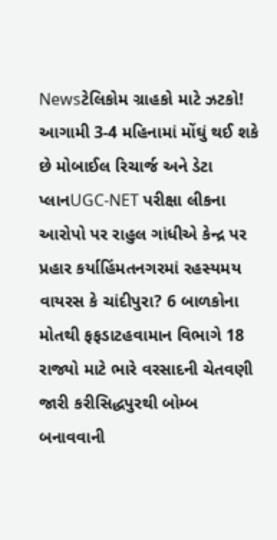Newsટેલિકોમ ગ્રાહકો માટે ઝટકો! આગામી 3-4 મહિનામાં મોંઘું થઈ શકે છે મોબાઈલ રિચાર્જ અને ડેટા પ્લાનUGC-NET પરીક્ષા લીકના આરોપો પર રાહુલ ગાંધીએ કેન્દ્ર પર પ્રહાર કર્યાહિંમતનગરમાં રહસ્યમય વાયરસ કે ચાંદીપુરા? 6 બાળકોના મોતથી ફફડાટહવામાન વિભાગે 18 રાજ્યો માટે ભારે વરસાદની ચેતવણી જારી કરીસિદ્ધપુરથી બોમ્બ બનાવવાની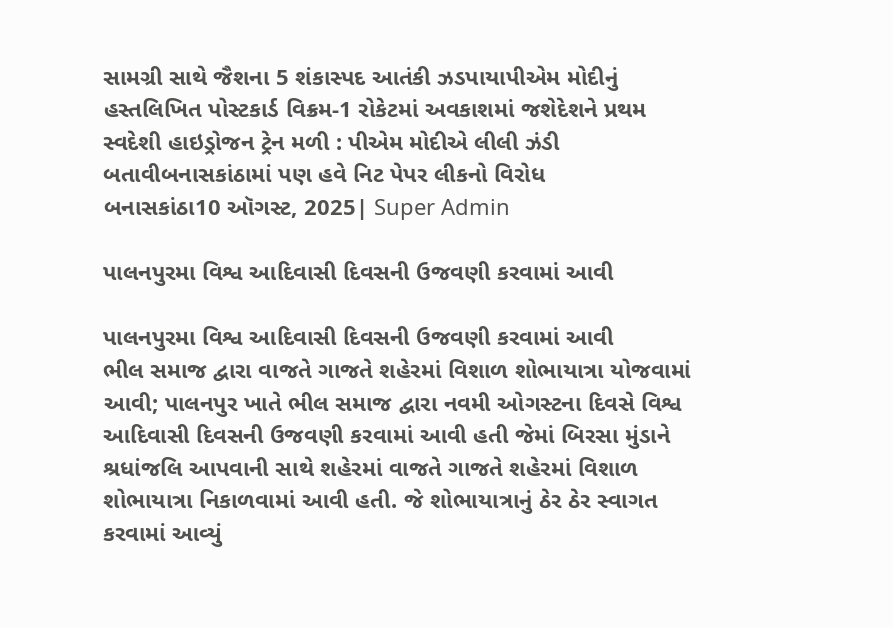સામગ્રી સાથે જૈશના 5 શંકાસ્પદ આતંકી ઝડપાયાપીએમ મોદીનું હસ્તલિખિત પોસ્ટકાર્ડ વિક્રમ-1 રોકેટમાં અવકાશમાં જશેદેશને પ્રથમ સ્વદેશી હાઇડ્રોજન ટ્રેન મળી : પીએમ મોદીએ લીલી ઝંડી બતાવીબનાસકાંઠામાં પણ હવે નિટ પેપર લીકનો વિરોધ
બનાસકાંઠા10 ઑગસ્ટ, 2025| Super Admin

પાલનપુરમા વિશ્વ આદિવાસી દિવસની ઉજવણી કરવામાં આવી

પાલનપુરમા વિશ્વ આદિવાસી દિવસની ઉજવણી કરવામાં આવી
ભીલ સમાજ દ્વારા વાજતે ગાજતે શહેરમાં વિશાળ શોભાયાત્રા યોજવામાં આવી; પાલનપુર ખાતે ભીલ સમાજ દ્વારા નવમી ઓગસ્ટના દિવસે વિશ્વ આદિવાસી દિવસની ઉજવણી કરવામાં આવી હતી જેમાં બિરસા મુંડાને શ્રધાંજલિ આપવાની સાથે શહેરમાં વાજતે ગાજતે શહેરમાં વિશાળ શોભાયાત્રા નિકાળવામાં આવી હતી. જે શોભાયાત્રાનું ઠેર ઠેર સ્વાગત કરવામાં આવ્યું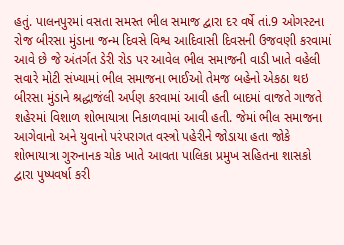હતું. પાલનપુરમાં વસતા સમસ્ત ભીલ સમાજ દ્વારા દર વર્ષે તાં.9 ઓગસ્ટના રોજ બીરસા મુંડાના જન્મ દિવસે વિશ્વ આદિવાસી દિવસની ઉજવણી કરવામાં આવે છે જે અંતર્ગત ડેરી રોડ પર આવેલ ભીલ સમાજની વાડી ખાતે વહેલી સવારે મોટી સંખ્યામાં ભીલ સમાજના ભાઈઓ તેમજ બહેનો એકઠા થઇ બીરસા મુંડાને શ્રદ્ધાજંલી અર્પણ કરવામાં આવી હતી બાદમાં વાજતે ગાજતે શહેરમાં વિશાળ શોભાયાત્રા નિકાળવામાં આવી હતી. જેમાં ભીલ સમાજના આગેવાનો અને યુવાનો પરંપરાગત વસ્ત્રો પહેરીને જોડાયા હતા જોકે શોભાયાત્રા ગુરુનાનક ચોક ખાતે આવતા પાલિકા પ્રમુખ સહિતના શાસકો દ્વારા પુષ્પવર્ષા કરી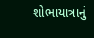શોભાયાત્રાનું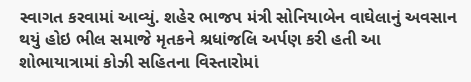સ્વાગત કરવામાં આવ્યું. શહેર ભાજપ મંત્રી સોનિયાબેન વાઘેલાનું અવસાન થયું હોઇ ભીલ સમાજે મૃતકને શ્રધાંજલિ અર્પણ કરી હતી આ શોભાયાત્રામાં કોઝી સહિતના વિસ્તારોમાં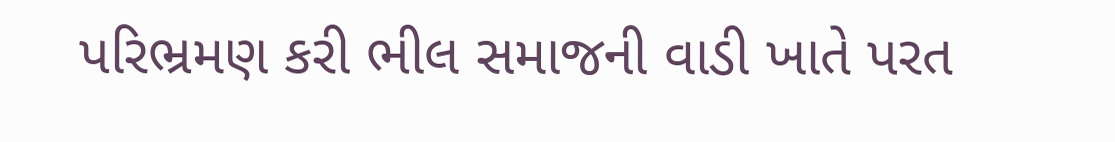પરિભ્રમણ કરી ભીલ સમાજની વાડી ખાતે પરત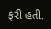ફરી હતી.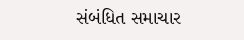સંબંધિત સમાચાર